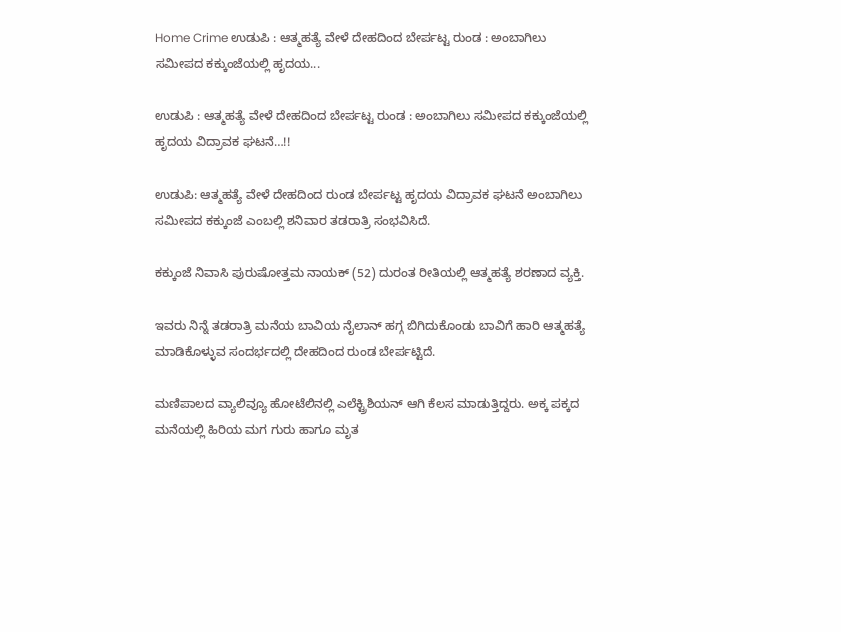Home Crime ಉಡುಪಿ : ಆತ್ಮಹತ್ಯೆ ವೇಳೆ ದೇಹದಿಂದ ಬೇರ್ಪಟ್ಟ ರುಂಡ : ಅಂಬಾಗಿಲು ಸಮೀಪದ‌ ಕಕ್ಕುಂಜೆಯಲ್ಲಿ ಹೃದಯ...

ಉಡುಪಿ : ಆತ್ಮಹತ್ಯೆ ವೇಳೆ ದೇಹದಿಂದ ಬೇರ್ಪಟ್ಟ ರುಂಡ : ಅಂಬಾಗಿಲು ಸಮೀಪದ‌ ಕಕ್ಕುಂಜೆಯಲ್ಲಿ ಹೃದಯ ವಿದ್ರಾವಕ‌ ಘಟನೆ…!!

ಉಡುಪಿ: ಆತ್ಮಹತ್ಯೆ ವೇಳೆ ದೇಹದಿಂದ ರುಂಡ ಬೇರ್ಪಟ್ಟ ಹೃದಯ ವಿದ್ರಾವಕ ಘಟನೆ ಅಂಬಾಗಿಲು ಸಮೀಪದ ಕಕ್ಕುಂಜೆ ಎಂಬಲ್ಲಿ ಶನಿವಾರ ತಡರಾತ್ರಿ ಸಂಭವಿಸಿದೆ.

ಕಕ್ಕುಂಜೆ ನಿವಾಸಿ ಪುರುಷೋತ್ತಮ ನಾಯಕ್ (52) ದುರಂತ ರೀತಿಯಲ್ಲಿ ಆತ್ಮಹತ್ಯೆ ಶರಣಾದ ವ್ಯಕ್ತಿ.

ಇವರು ನಿನ್ನೆ ತಡರಾತ್ರಿ ಮನೆಯ ಬಾವಿಯ ನೈಲಾನ್ ಹಗ್ಗ ಬಿಗಿದುಕೊಂಡು ಬಾವಿಗೆ ಹಾರಿ ಆತ್ಮಹತ್ಯೆ ಮಾಡಿಕೊಳ್ಳುವ ಸಂದರ್ಭದಲ್ಲಿ ದೇಹದಿಂದ ರುಂಡ ಬೇರ್ಪಟ್ಟಿದೆ.

ಮಣಿಪಾಲದ ವ್ಯಾಲಿವ್ಯೂ ಹೋಟೆಲಿನಲ್ಲಿ ಎಲೆಕ್ಟ್ರಿಶಿಯನ್ ಆಗಿ ಕೆಲಸ ಮಾಡುತ್ತಿದ್ದರು. ಅಕ್ಕ ಪಕ್ಕದ ಮನೆಯಲ್ಲಿ ಹಿರಿಯ ಮಗ ಗುರು ಹಾಗೂ ಮೃತ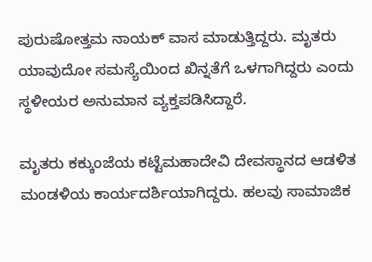ಪುರುಷೋತ್ತಮ ನಾಯಕ್ ವಾಸ ಮಾಡುತ್ತಿದ್ದರು. ಮೃತರು ಯಾವುದೋ ಸಮಸ್ಯೆಯಿಂದ ಖಿನ್ನತೆಗೆ ಒಳಗಾಗಿದ್ದರು ಎಂದು ಸ್ಥಳೀಯರ ಅನುಮಾನ ವ್ಯಕ್ತಪಡಿಸಿದ್ದಾರೆ.

ಮೃತರು ಕಕ್ಕುಂಜೆಯ ಕಟ್ಟೆಮಹಾದೇವಿ ದೇವಸ್ಥಾನದ ‌ಆಡಳಿತ ಮಂಡಳಿಯ ಕಾರ್ಯದರ್ಶಿಯಾಗಿದ್ದರು. ಹಲವು ಸಾಮಾಜಿಕ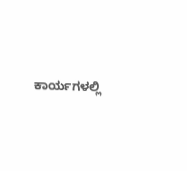ಕಾರ್ಯಗಳಲ್ಲಿ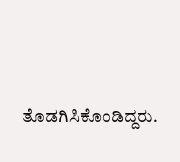ತೊಡಗಿಸಿಕೊಂಡಿದ್ದರು.